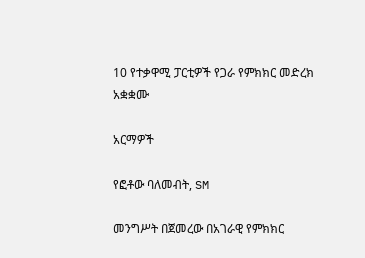10 የተቃዋሚ ፓርቲዎች የጋራ የምክክር መድረክ አቋቋሙ

አርማዎች

የፎቶው ባለመብት, SM

መንግሥት በጀመረው በአገራዊ የምክክር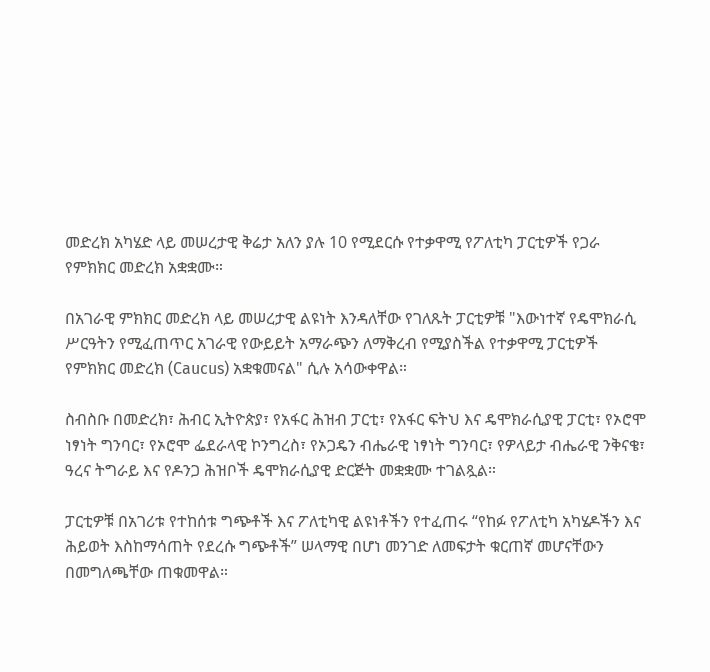መድረክ አካሄድ ላይ መሠረታዊ ቅሬታ አለን ያሉ 10 የሚደርሱ የተቃዋሚ የፖለቲካ ፓርቲዎች የጋራ የምክክር መድረክ አቋቋሙ።

በአገራዊ ምክክር መድረክ ላይ መሠረታዊ ልዩነት እንዳለቸው የገለጹት ፓርቲዎቹ "እውነተኛ የዴሞክራሲ ሥርዓትን የሚፈጠጥር አገራዊ የውይይት አማራጭን ለማቅረብ የሚያስችል የተቃዋሚ ፓርቲዎች የምክክር መድረክ (Caucus) አቋቁመናል" ሲሉ አሳውቀዋል።

ስብስቡ በመድረክ፣ ሕብር ኢትዮጵያ፣ የአፋር ሕዝብ ፓርቲ፣ የአፋር ፍትህ እና ዴሞክራሲያዊ ፓርቲ፣ የኦሮሞ ነፃነት ግንባር፣ የኦሮሞ ፌደራላዊ ኮንግረስ፣ የኦጋዴን ብሔራዊ ነፃነት ግንባር፣ የዎላይታ ብሔራዊ ንቅናቄ፣ ዓረና ትግራይ እና የዶንጋ ሕዝቦች ዴሞክራሲያዊ ድርጅት መቋቋሙ ተገልጿል።

ፓርቲዎቹ በአገሪቱ የተከሰቱ ግጭቶች እና ፖለቲካዊ ልዩነቶችን የተፈጠሩ “የከፉ የፖለቲካ አካሄዶችን እና ሕይወት እስከማሳጠት የደረሱ ግጭቶች” ሠላማዊ በሆነ መንገድ ለመፍታት ቁርጠኛ መሆናቸውን በመግለጫቸው ጠቁመዋል።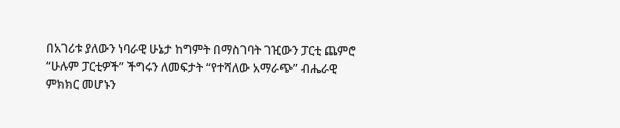በአገሪቱ ያለውን ነባራዊ ሁኔታ ከግምት በማስገባት ገዢውን ፓርቲ ጨምሮ “ሁሉም ፓርቲዎች” ችግሩን ለመፍታት “የተሻለው አማራጭ” ብሔራዊ ምክክር መሆኑን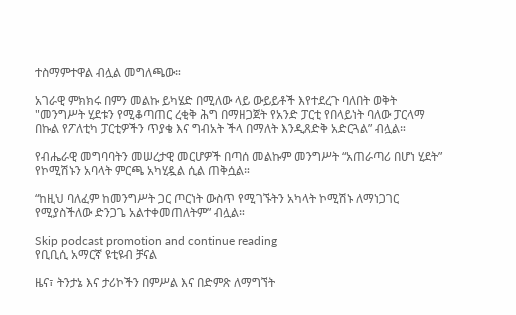ተስማምተዋል ብሏል መግለጫው።

አገራዊ ምክክሩ በምን መልኩ ይካሄድ በሚለው ላይ ውይይቶች እየተደረጉ ባለበት ወቅት "መንግሥት ሂደቱን የሚቆጣጠር ረቂቅ ሕግ በማዘጋጀት የአንድ ፓርቲ የበላይነት ባለው ፓርላማ በኩል የፖለቲካ ፓርቲዎችን ጥያቄ እና ግብአት ችላ በማለት እንዲጸድቅ አድርጓል” ብሏል።

የብሔራዊ መግባባትን መሠረታዊ መርሆዎች በጣሰ መልኩም መንግሥት “አጠራጣሪ በሆነ ሂደት” የኮሚሽኑን አባላት ምርጫ አካሂዷል ሲል ጠቅሷል።

“ከዚህ ባለፈም ከመንግሥት ጋር ጦርነት ውስጥ የሚገኙትን አካላት ኮሚሽኑ ለማነጋገር የሚያስችለው ድንጋጌ አልተቀመጠለትም” ብሏል።

Skip podcast promotion and continue reading
የቢቢሲ አማርኛ ዩቲዩብ ቻናል

ዜና፣ ትንታኔ እና ታሪኮችን በምሥል እና በድምጽ ለማግኘት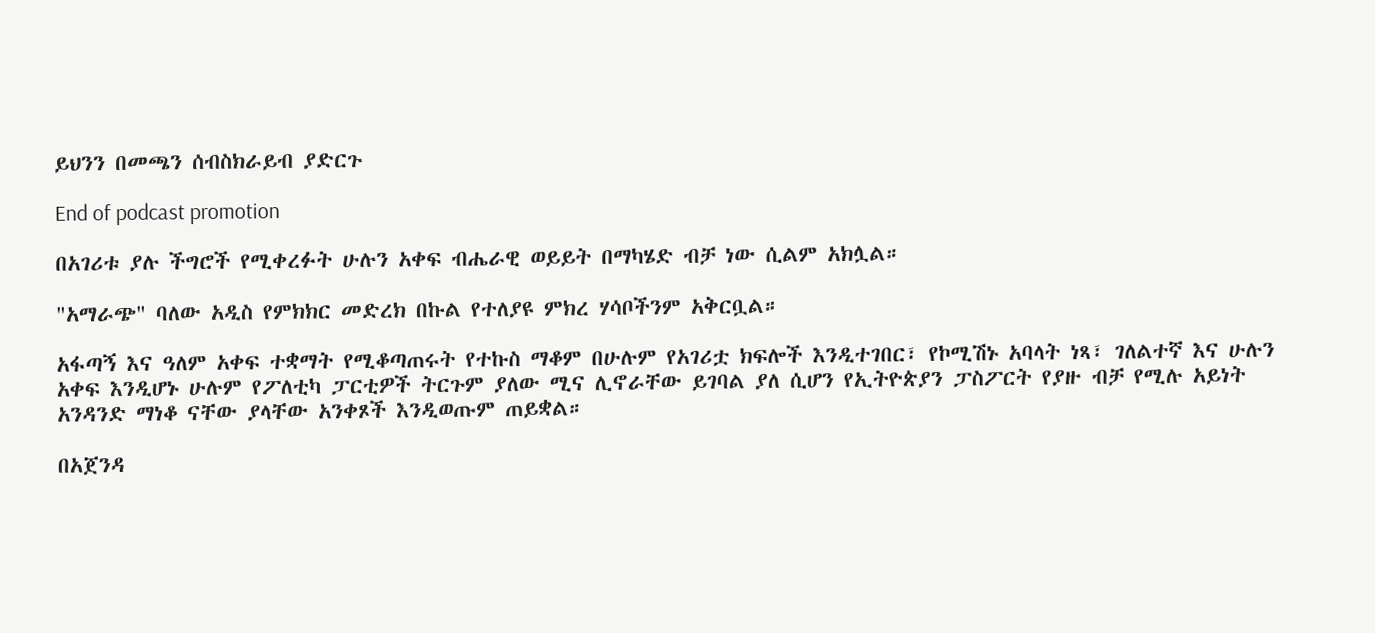ይህንን በመጫን ሰብስክራይብ ያድርጉ

End of podcast promotion

በአገሪቱ ያሉ ችግሮች የሚቀረፉት ሁሉን አቀፍ ብሔራዊ ወይይት በማካሄድ ብቻ ነው ሲልም አክሏል።

"አማራጭ" ባለው አዲስ የምክክር መድረክ በኩል የተለያዩ ምክረ ሃሳቦችንም አቅርቧል።

አፋጣኝ እና ዓለም አቀፍ ተቋማት የሚቆጣጠሩት የተኩስ ማቆም በሁሉም የአገሪቷ ክፍሎች እንዲተገበር፣ የኮሚሽኑ አባላት ነጻ፣ ገለልተኛ እና ሁሉን አቀፍ እንዲሆኑ ሁሉም የፖለቲካ ፓርቲዎች ትርጉም ያለው ሚና ሊኖራቸው ይገባል ያለ ሲሆን የኢትዮጵያን ፓስፖርት የያዙ ብቻ የሚሉ አይነት አንዳንድ ማነቆ ናቸው ያላቸው አንቀጾች እንዲወጡም ጠይቋል።

በአጀንዳ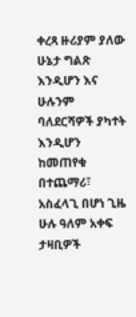ቀረጻ ዙሪያም ያለው ሁኔታ ግልጽ እንዲሆን እና ሁሉንም ባለደርሻዎች ያካተት እንዲሆን ከመጠየቁ በተጨማሪ፣ አስፈላጊ በሆነ ጊዜ ሁሉ ዓለም አቀፍ ታዛቢዎች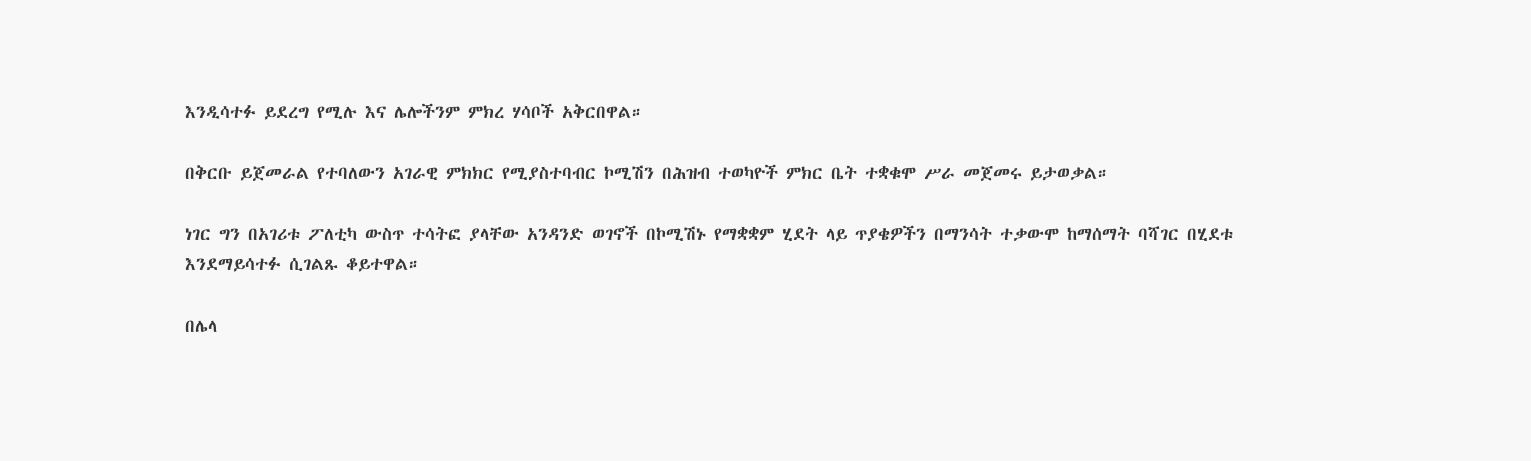እንዲሳተፉ ይደረግ የሚሉ እና ሌሎችንም ምክረ ሃሳቦች አቅርበዋል።

በቅርቡ ይጀመራል የተባለውን አገራዊ ምክክር የሚያስተባብር ኮሚሽን በሕዝብ ተወካዮች ምክር ቤት ተቋቁሞ ሥራ መጀመሩ ይታወቃል።

ነገር ግን በአገሪቱ ፖለቲካ ውስጥ ተሳትፎ ያላቸው አንዳንድ ወገኖች በኮሚሽኑ የማቋቋም ሂደት ላይ ጥያቄዎችን በማንሳት ተቃውሞ ከማሰማት ባሻገር በሂደቱ እንደማይሳተፉ ሲገልጹ ቆይተዋል።

በሌላ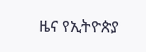ዜና የኢትዮጵያ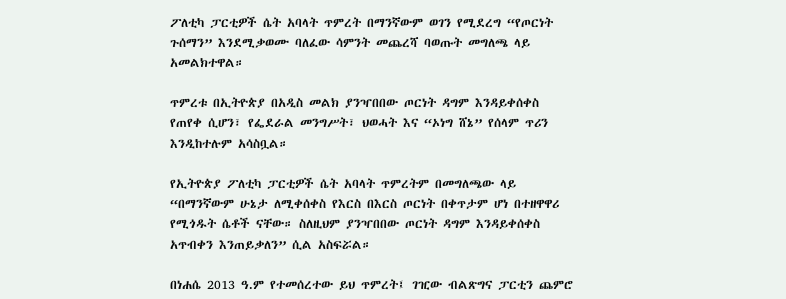ፖለቲካ ፓርቲዎች ሴት አባላት ጥምረት በማንኛውም ወገን የሚደረግ “የጦርነት ጉሰማን” እንደሚቃወሙ ባለፈው ሳምንት መጨረሻ ባወጡት መግለጫ ላይ አመልክተዋል።

ጥምረቱ በኢትዮጵያ በአዲስ መልክ ያንዣበበው ጦርነት ዳግም እንዳይቀሰቀስ የጠየቀ ሲሆን፣ የፌደራል መንግሥት፣ ህወሓት እና “ኦነግ ሸኔ” የሰላም ጥሪን እንዲከተሉም አሳስቧል።

የኢትዮጵያ ፖለቲካ ፓርቲዎች ሴት አባላት ጥምረትም በመግለጫው ላይ “በማንኛውም ሁኔታ ለሚቀሰቀስ የእርስ በእርስ ጦርነት በቀጥታም ሆነ በተዘዋዋሪ የሚጎዱት ሴቶች ናቸው። ስለዚህም ያንዣበበው ጦርነት ዳግም እንዳይቀሰቀስ አጥብቀን እንጠይቃለን” ሲል አስፍሯል።

በነሐሴ 2013 ዓ.ም የተመሰረተው ይህ ጥምረት፤ ገዢው ብልጽግና ፓርቲን ጨምሮ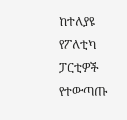ከተለያዩ የፖለቲካ ፓርቲዎች የተውጣጡ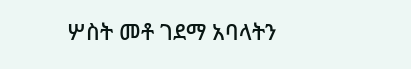ሦስት መቶ ገደማ አባላትን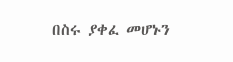በስሩ ያቀፈ መሆኑን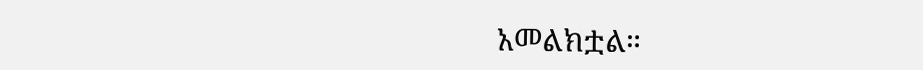አመልክቷል።